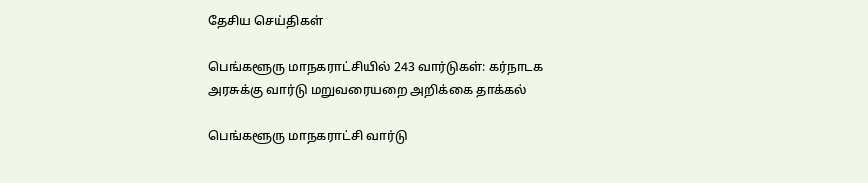தேசிய செய்திகள்

பெங்களூரு மாநகராட்சியில் 243 வார்டுகள்: கர்நாடக அரசுக்கு வார்டு மறுவரையறை அறிக்கை தாக்கல்

பெங்களூரு மாநகராட்சி வார்டு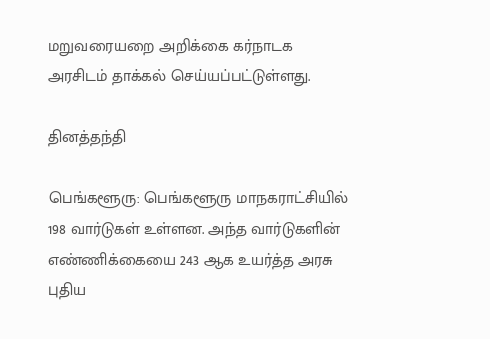மறுவரையறை அறிக்கை கர்நாடக அரசிடம் தாக்கல் செய்யப்பட்டுள்ளது.

தினத்தந்தி

பெங்களூரு: பெங்களூரு மாநகராட்சியில் 198 வார்டுகள் உள்ளன. அந்த வார்டுகளின் எண்ணிக்கையை 243 ஆக உயர்த்த அரசு புதிய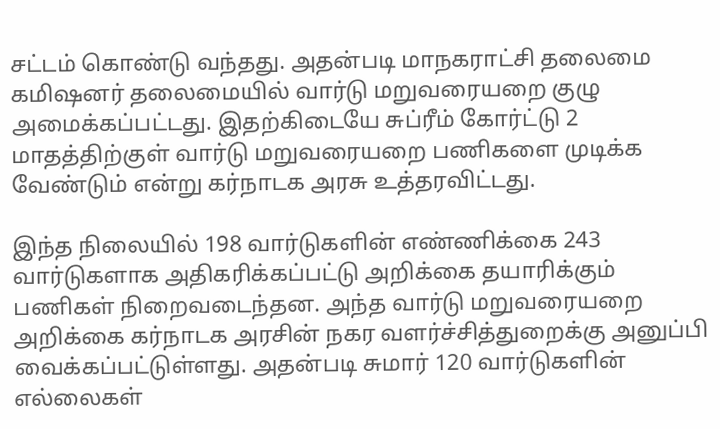சட்டம் கொண்டு வந்தது. அதன்படி மாநகராட்சி தலைமை கமிஷனர் தலைமையில் வார்டு மறுவரையறை குழு அமைக்கப்பட்டது. இதற்கிடையே சுப்ரீம் கோர்ட்டு 2 மாதத்திற்குள் வார்டு மறுவரையறை பணிகளை முடிக்க வேண்டும் என்று கர்நாடக அரசு உத்தரவிட்டது.

இந்த நிலையில் 198 வார்டுகளின் எண்ணிக்கை 243 வார்டுகளாக அதிகரிக்கப்பட்டு அறிக்கை தயாரிக்கும் பணிகள் நிறைவடைந்தன. அந்த வார்டு மறுவரையறை அறிக்கை கர்நாடக அரசின் நகர வளர்ச்சித்துறைக்கு அனுப்பி வைக்கப்பட்டுள்ளது. அதன்படி சுமார் 120 வார்டுகளின் எல்லைகள்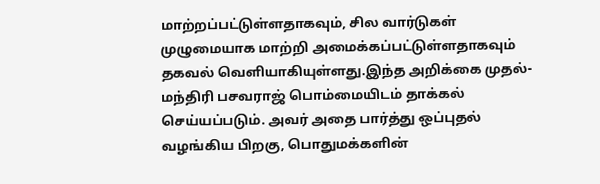மாற்றப்பட்டுள்ளதாகவும், சில வார்டுகள் முழுமையாக மாற்றி அமைக்கப்பட்டுள்ளதாகவும் தகவல் வெளியாகியுள்ளது.இந்த அறிக்கை முதல்-மந்திரி பசவராஜ் பொம்மையிடம் தாக்கல் செய்யப்படும். அவர் அதை பார்த்து ஒப்புதல் வழங்கிய பிறகு, பொதுமக்களின்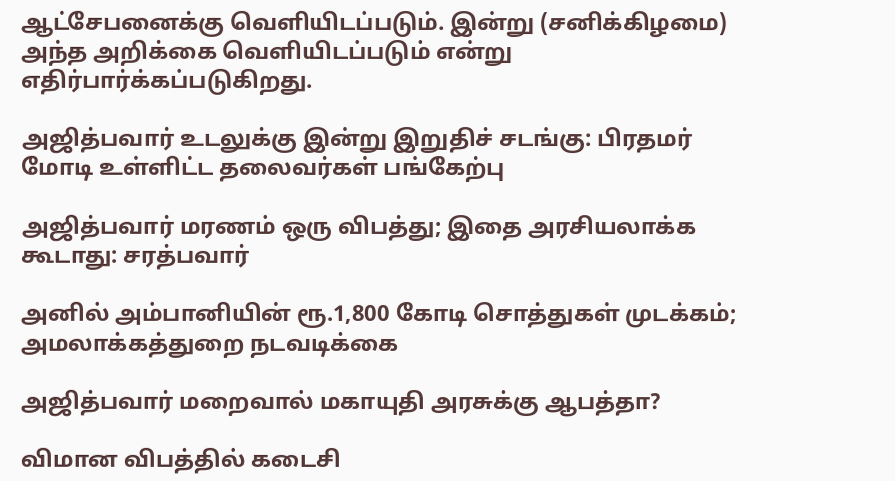ஆட்சேபனைக்கு வெளியிடப்படும். இன்று (சனிக்கிழமை) அந்த அறிக்கை வெளியிடப்படும் என்று எதிர்பார்க்கப்படுகிறது.

அஜித்பவார் உடலுக்கு இன்று இறுதிச் சடங்கு: பிரதமர் மோடி உள்ளிட்ட தலைவர்கள் பங்கேற்பு

அஜித்பவார் மரணம் ஒரு விபத்து; இதை அரசியலாக்க கூடாது: சரத்பவார்

அனில் அம்பானியின் ரூ.1,800 கோடி சொத்துகள் முடக்கம்; அமலாக்கத்துறை நடவடிக்கை

அஜித்பவார் மறைவால் மகாயுதி அரசுக்கு ஆபத்தா?

விமான விபத்தில் கடைசி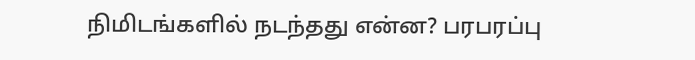நிமிடங்களில் நடந்தது என்ன? பரபரப்பு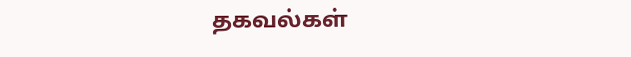தகவல்கள்